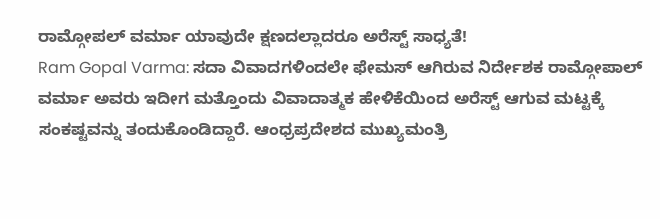ರಾಮ್ಗೋಪಲ್ ವರ್ಮಾ ಯಾವುದೇ ಕ್ಷಣದಲ್ಲಾದರೂ ಅರೆಸ್ಟ್ ಸಾಧ್ಯತೆ!
Ram Gopal Varma: ಸದಾ ವಿವಾದಗಳಿಂದಲೇ ಫೇಮಸ್ ಆಗಿರುವ ನಿರ್ದೇಶಕ ರಾಮ್ಗೋಪಾಲ್ ವರ್ಮಾ ಅವರು ಇದೀಗ ಮತ್ತೊಂದು ವಿವಾದಾತ್ಮಕ ಹೇಳಿಕೆಯಿಂದ ಅರೆಸ್ಟ್ ಆಗುವ ಮಟ್ಟಕ್ಕೆ ಸಂಕಷ್ಟವನ್ನು ತಂದುಕೊಂಡಿದ್ದಾರೆ. ಆಂಧ್ರಪ್ರದೇಶದ ಮುಖ್ಯಮಂತ್ರಿ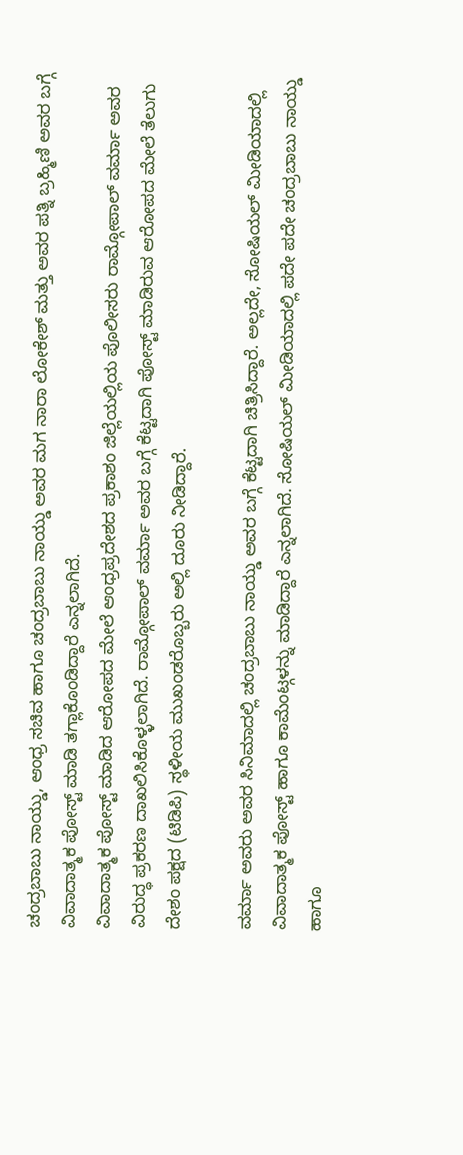ಚಂದ್ರಬಾಬು ನಾಯ್ಡು, ಆಂಧ್ರ ಸಚಿವ ಹಾಗೂ ಚಂದ್ರಬಾಬು ನಾಯ್ಡು ಅವರ ಮಗ ನಾರಾ ಲೋಕೇಶ್ ಮತ್ತು ಅವರ ಪತ್ನಿ ಬ್ರಹ್ಮಿಣಿ ಅವರ ಬಗ್ಗೆ ವಿವಾದಾತ್ಮಕ ಪೋಸ್ಟ್ ಮಾಡಿ ತಗ್ಲಾಕೊಂಡಿದ್ದಾರೆ ಎನ್ನಲಾಗಿದೆ.
ವಿವಾದಾತ್ಮಕ ಪೋಸ್ಟ್ ಮಾಡಿದ ಆರೋಪದ ಮೇಲೆ ಆಂಧ್ರಪ್ರದೇಶದ ಪ್ರಕಾಶಂ ಜಿಲ್ಲೆಯಲ್ಲಿಯ ಪೊಲೀಸರು ರಾಮ್ಗೋಪಾಲ್ ವರ್ಮಾ ಅವರ ವಿರುದ್ಧ ಪ್ರಕರಣ ದಾಖಲಿಸಿಕೊಳ್ಳಲಾಗಿದೆ. ರಾಮ್ಗೋಪಾಲ್ ವರ್ಮಾ ಅವರ ಬಗ್ಗೆ ಕೆಟ್ಟದಾಗಿ ಪೋಸ್ಟ್ ಮಾಡಿರುವ ಆರೋಪದ ಮೇಲೆ ತೆಲುಗು ದೇಶಂ ಪಕ್ಷದ (ಟಿಡಿಪಿ) ಸ್ಥಳೀಯ ಮುಖಂಡರೊಬ್ಬರು ಅಲ್ಲಿ ದೂರು ನೀಡಿದ್ದಾರೆ.

ವರ್ಮಾ ಅವರು ಅವರ ಸಿನಿಮಾದಲ್ಲಿ ಚಂದ್ರಬಾಬು ನಾಯ್ಡು ಅವರ ಬಗ್ಗೆ ಕೆಟ್ಟದಾಗಿ ಚಿತ್ರಿಸಿದ್ದಾರೆ. ಅಲ್ಲದೇ, ಸೋಷಿಯಲ್ ಮೀಡಿಯಾದಲ್ಲಿ ವಿವಾದಾತ್ಮಕ ಪೋಸ್ಟ್ ಹಾಗೂ ಕಾಮೆಂಟ್ಗಳನ್ನು ಮಾಡಿದ್ದಾರೆ ಎನ್ನಲಾಗಿದೆ. ಸೋಷಿಯಲ್ ಮೀಡಿಯಾದಲ್ಲಿ ಪದೇ ಪದೇ ಚಂದ್ರಬಾಬು ನಾಯ್ಡು ಹಾಗೂ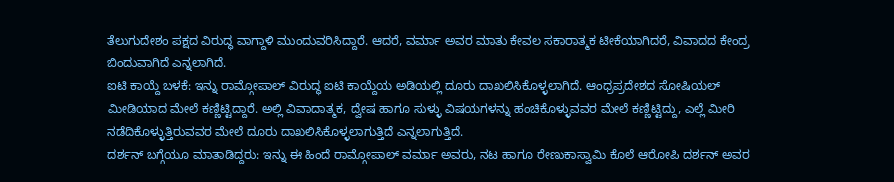ತೆಲುಗುದೇಶಂ ಪಕ್ಷದ ವಿರುದ್ಧ ವಾಗ್ದಾಳಿ ಮುಂದುವರಿಸಿದ್ದಾರೆ. ಆದರೆ, ವರ್ಮಾ ಅವರ ಮಾತು ಕೇವಲ ಸಕಾರಾತ್ಮಕ ಟೀಕೆಯಾಗಿದರೆ, ವಿವಾದದ ಕೇಂದ್ರ ಬಿಂದುವಾಗಿದೆ ಎನ್ನಲಾಗಿದೆ.
ಐಟಿ ಕಾಯ್ದೆ ಬಳಕೆ: ಇನ್ನು ರಾಮ್ಗೋಪಾಲ್ ವಿರುದ್ಧ ಐಟಿ ಕಾಯ್ದೆಯ ಅಡಿಯಲ್ಲಿ ದೂರು ದಾಖಲಿಸಿಕೊಳ್ಳಲಾಗಿದೆ. ಆಂಧ್ರಪ್ರದೇಶದ ಸೋಷಿಯಲ್ ಮೀಡಿಯಾದ ಮೇಲೆ ಕಣ್ಣಿಟ್ಟಿದ್ದಾರೆ. ಅಲ್ಲಿ ವಿವಾದಾತ್ಮಕ, ದ್ವೇಷ ಹಾಗೂ ಸುಳ್ಳು ವಿಷಯಗಳನ್ನು ಹಂಚಿಕೊಳ್ಳುವವರ ಮೇಲೆ ಕಣ್ಣಿಟ್ಟಿದ್ದು, ಎಲ್ಲೆ ಮೀರಿ ನಡೆದಿಕೊಳ್ಳುತ್ತಿರುವವರ ಮೇಲೆ ದೂರು ದಾಖಲಿಸಿಕೊಳ್ಳಲಾಗುತ್ತಿದೆ ಎನ್ನಲಾಗುತ್ತಿದೆ.
ದರ್ಶನ್ ಬಗ್ಗೆಯೂ ಮಾತಾಡಿದ್ದರು: ಇನ್ನು ಈ ಹಿಂದೆ ರಾಮ್ಗೋಪಾಲ್ ವರ್ಮಾ ಅವರು, ನಟ ಹಾಗೂ ರೇಣುಕಾಸ್ವಾಮಿ ಕೊಲೆ ಆರೋಪಿ ದರ್ಶನ್ ಅವರ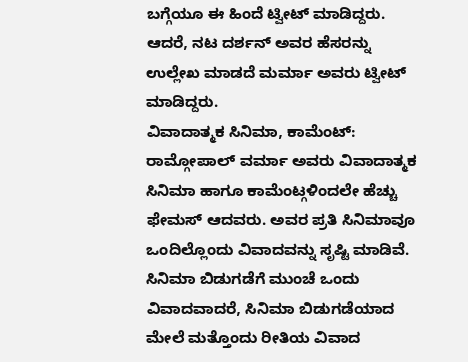ಬಗ್ಗೆಯೂ ಈ ಹಿಂದೆ ಟ್ವೀಟ್ ಮಾಡಿದ್ದರು. ಆದರೆ, ನಟ ದರ್ಶನ್ ಅವರ ಹೆಸರನ್ನು ಉಲ್ಲೇಖ ಮಾಡದೆ ಮರ್ಮಾ ಅವರು ಟ್ವೀಟ್ ಮಾಡಿದ್ದರು.
ವಿವಾದಾತ್ಮಕ ಸಿನಿಮಾ, ಕಾಮೆಂಟ್: ರಾಮ್ಗೋಪಾಲ್ ವರ್ಮಾ ಅವರು ವಿವಾದಾತ್ಮಕ ಸಿನಿಮಾ ಹಾಗೂ ಕಾಮೆಂಟ್ಗಳಿಂದಲೇ ಹೆಚ್ಚು ಫೇಮಸ್ ಆದವರು. ಅವರ ಪ್ರತಿ ಸಿನಿಮಾವೂ ಒಂದಿಲ್ಲೊಂದು ವಿವಾದವನ್ನು ಸೃಷ್ಟಿ ಮಾಡಿವೆ. ಸಿನಿಮಾ ಬಿಡುಗಡೆಗೆ ಮುಂಚೆ ಒಂದು ವಿವಾದವಾದರೆ, ಸಿನಿಮಾ ಬಿಡುಗಡೆಯಾದ ಮೇಲೆ ಮತ್ತೊಂದು ರೀತಿಯ ವಿವಾದ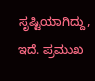ಸೃಷ್ಟಿಯಾಗಿದ್ದು, ಇದೆ. ಪ್ರಮುಖ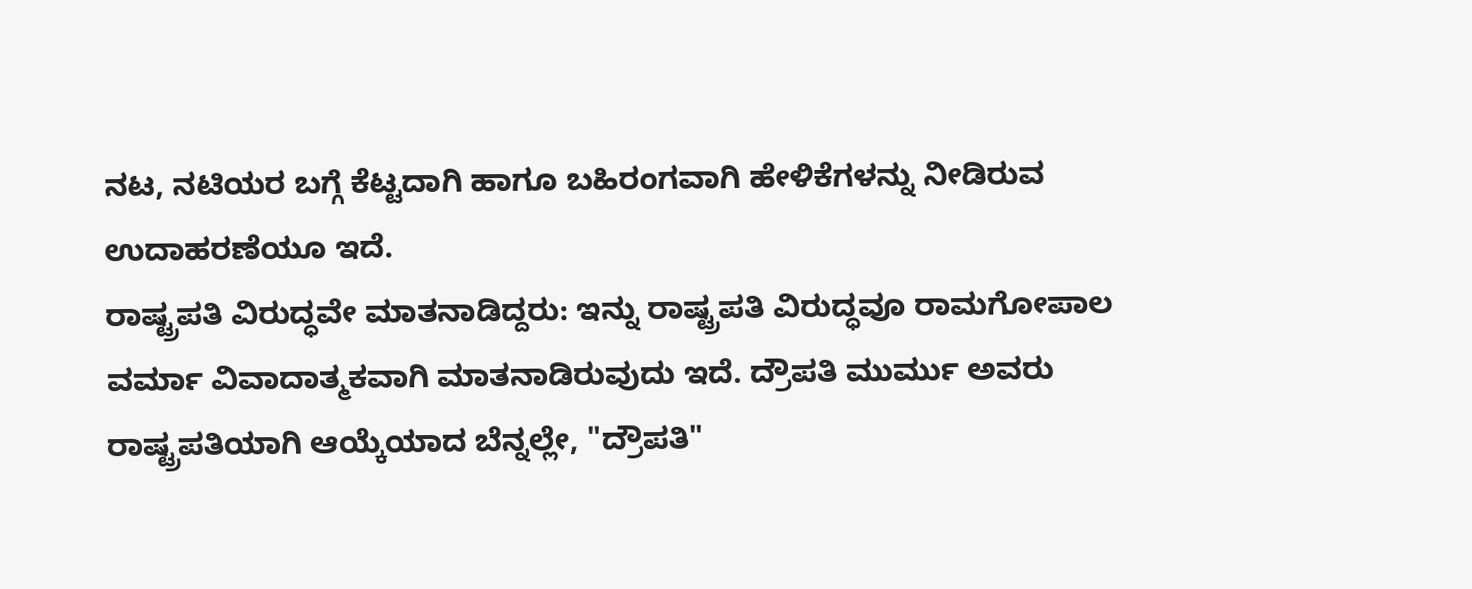ನಟ, ನಟಿಯರ ಬಗ್ಗೆ ಕೆಟ್ಟದಾಗಿ ಹಾಗೂ ಬಹಿರಂಗವಾಗಿ ಹೇಳಿಕೆಗಳನ್ನು ನೀಡಿರುವ ಉದಾಹರಣೆಯೂ ಇದೆ.
ರಾಷ್ಟ್ರಪತಿ ವಿರುದ್ಧವೇ ಮಾತನಾಡಿದ್ದರು: ಇನ್ನು ರಾಷ್ಟ್ರಪತಿ ವಿರುದ್ಧವೂ ರಾಮಗೋಪಾಲ ವರ್ಮಾ ವಿವಾದಾತ್ಮಕವಾಗಿ ಮಾತನಾಡಿರುವುದು ಇದೆ. ದ್ರೌಪತಿ ಮುರ್ಮು ಅವರು ರಾಷ್ಟ್ರಪತಿಯಾಗಿ ಆಯ್ಕೆಯಾದ ಬೆನ್ನಲ್ಲೇ, "ದ್ರೌಪತಿ"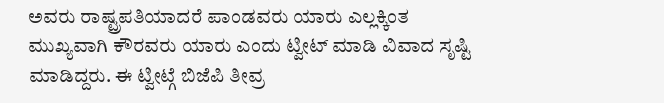ಅವರು ರಾಷ್ಟ್ರಪತಿಯಾದರೆ ಪಾಂಡವರು ಯಾರು ಎಲ್ಲಕ್ಕಿಂತ ಮುಖ್ಯವಾಗಿ ಕೌರವರು ಯಾರು ಎಂದು ಟ್ವೀಟ್ ಮಾಡಿ ವಿವಾದ ಸೃಷ್ಟಿ ಮಾಡಿದ್ದರು. ಈ ಟ್ವೀಟ್ಗೆ ಬಿಜೆಪಿ ತೀವ್ರ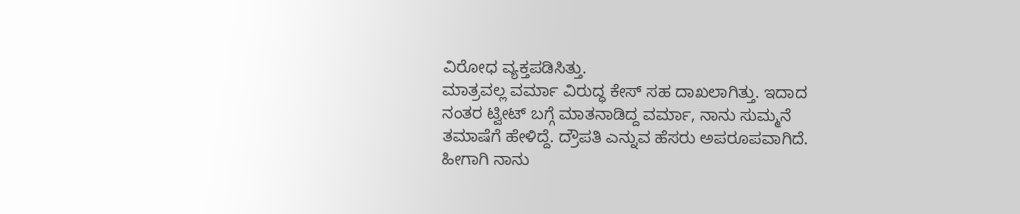ವಿರೋಧ ವ್ಯಕ್ತಪಡಿಸಿತ್ತು.
ಮಾತ್ರವಲ್ಲ ವರ್ಮಾ ವಿರುದ್ಧ ಕೇಸ್ ಸಹ ದಾಖಲಾಗಿತ್ತು. ಇದಾದ ನಂತರ ಟ್ವೀಟ್ ಬಗ್ಗೆ ಮಾತನಾಡಿದ್ದ ವರ್ಮಾ, ನಾನು ಸುಮ್ಮನೆ ತಮಾಷೆಗೆ ಹೇಳಿದ್ದೆ. ದ್ರೌಪತಿ ಎನ್ನುವ ಹೆಸರು ಅಪರೂಪವಾಗಿದೆ. ಹೀಗಾಗಿ ನಾನು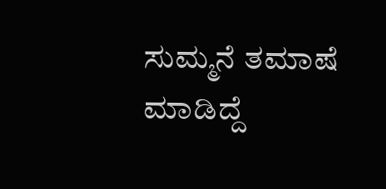ಸುಮ್ಮನೆ ತಮಾಷೆ ಮಾಡಿದ್ದೆ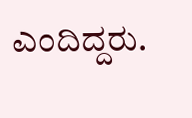ಎಂದಿದ್ದರು.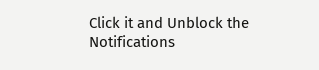Click it and Unblock the Notifications